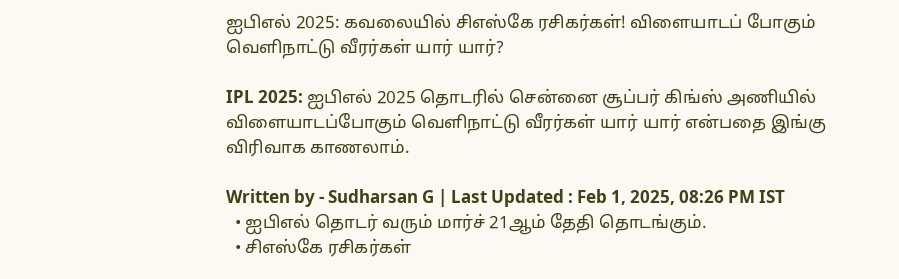ஐபிஎல் 2025: கவலையில் சிஎஸ்கே ரசிகர்கள்! விளையாடப் போகும் வெளிநாட்டு வீரர்கள் யார் யார்?

IPL 2025: ஐபிஎல் 2025 தொடரில் சென்னை சூப்பர் கிங்ஸ் அணியில் விளையாடப்போகும் வெளிநாட்டு வீரர்கள் யார் யார் என்பதை இங்கு விரிவாக காணலாம்.

Written by - Sudharsan G | Last Updated : Feb 1, 2025, 08:26 PM IST
  • ஐபிஎல் தொடர் வரும் மார்ச் 21ஆம் தேதி தொடங்கும்.
  • சிஎஸ்கே ரசிகர்கள்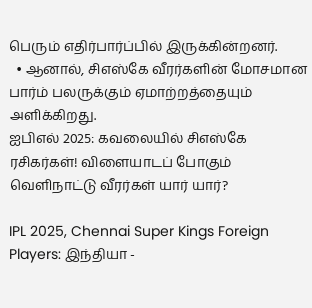பெரும் எதிர்பார்ப்பில் இருக்கின்றனர்.
  • ஆனால், சிஎஸ்கே வீரர்களின் மோசமான பார்ம் பலருக்கும் ஏமாற்றத்தையும் அளிக்கிறது.
ஐபிஎல் 2025: கவலையில் சிஎஸ்கே ரசிகர்கள்! விளையாடப் போகும் வெளிநாட்டு வீரர்கள் யார் யார்?

IPL 2025, Chennai Super Kings Foreign Players: இந்தியா -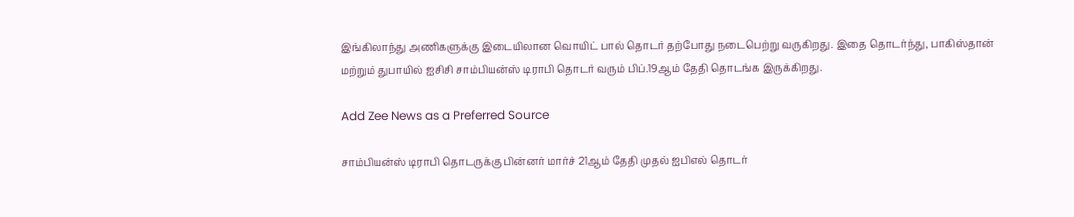இங்கிலாந்து அணிகளுக்கு இடையிலான வொயிட் பால் தொடர் தற்போது நடைபெற்று வருகிறது. இதை தொடர்ந்து, பாகிஸ்தான் மற்றும் துபாயில் ஐசிசி சாம்பியன்ஸ் டிராபி தொடர் வரும் பிப்.19ஆம் தேதி தொடங்க இருக்கிறது.

Add Zee News as a Preferred Source

சாம்பியன்ஸ் டிராபி தொடருக்கு பின்னர் மார்ச் 21ஆம் தேதி முதல் ஐபிஎல் தொடர்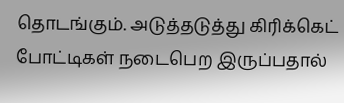தொடங்கும். அடுத்தடுத்து கிரிக்கெட் போட்டிகள் நடைபெற இருப்பதால்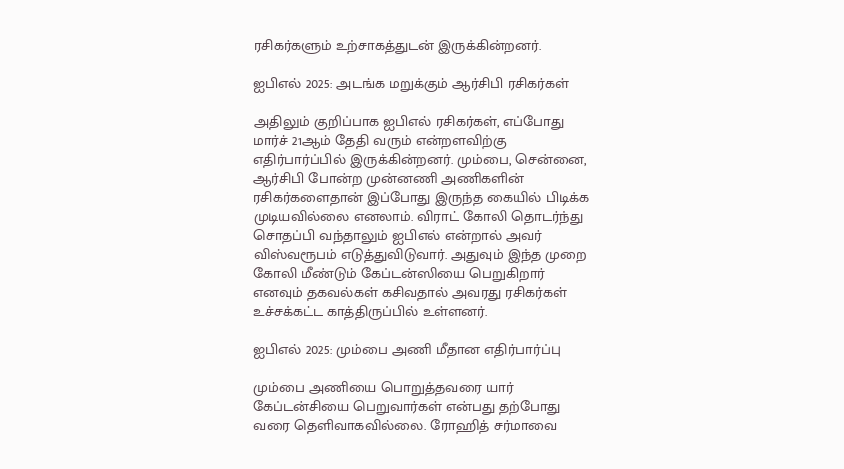ரசிகர்களும் உற்சாகத்துடன் இருக்கின்றனர்.

ஐபிஎல் 2025: அடங்க மறுக்கும் ஆர்சிபி ரசிகர்கள்

அதிலும் குறிப்பாக ஐபிஎல் ரசிகர்கள், எப்போது மார்ச் 21ஆம் தேதி வரும் என்றளவிற்கு எதிர்பார்ப்பில் இருக்கின்றனர். மும்பை, சென்னை, ஆர்சிபி போன்ற முன்னணி அணிகளின் ரசிகர்களைதான் இப்போது இருந்த கையில் பிடிக்க முடியவில்லை எனலாம். விராட் கோலி தொடர்ந்து சொதப்பி வந்தாலும் ஐபிஎல் என்றால் அவர் விஸ்வரூபம் எடுத்துவிடுவார். அதுவும் இந்த முறை கோலி மீண்டும் கேப்டன்ஸியை பெறுகிறார் எனவும் தகவல்கள் கசிவதால் அவரது ரசிகர்கள் உச்சக்கட்ட காத்திருப்பில் உள்ளனர்.

ஐபிஎல் 2025: மும்பை அணி மீதான எதிர்பார்ப்பு

மும்பை அணியை பொறுத்தவரை யார் கேப்டன்சியை பெறுவார்கள் என்பது தற்போது வரை தெளிவாகவில்லை. ரோஹித் சர்மாவை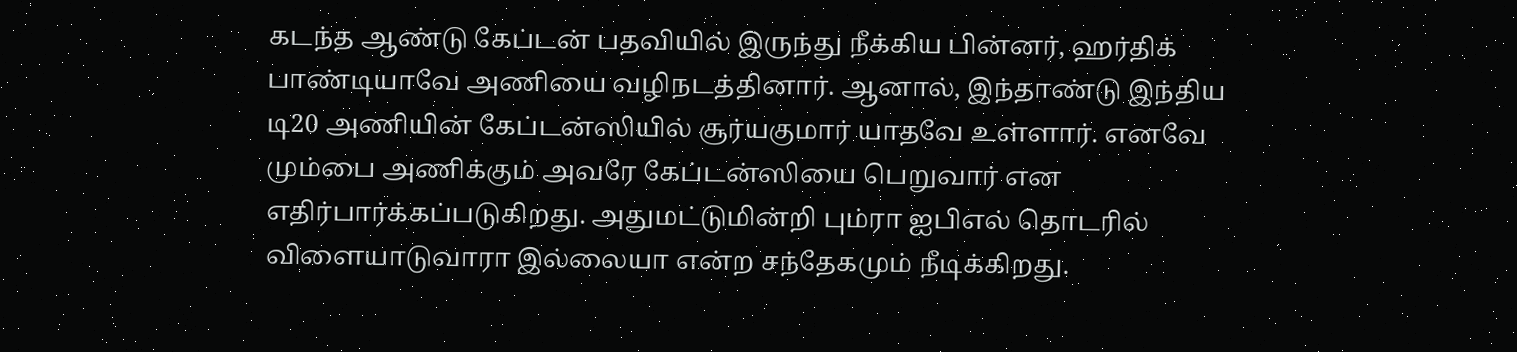கடந்த ஆண்டு கேப்டன் பதவியில் இருந்து நீக்கிய பின்னர், ஹர்திக் பாண்டியாவே அணியை வழிநடத்தினார். ஆனால், இந்தாண்டு இந்திய டி20 அணியின் கேப்டன்ஸியில் சூர்யகுமார் யாதவே உள்ளார். எனவே மும்பை அணிக்கும் அவரே கேப்டன்ஸியை பெறுவார் என எதிர்பார்க்கப்படுகிறது. அதுமட்டுமின்றி பும்ரா ஐபிஎல் தொடரில் விளையாடுவாரா இல்லையா என்ற சந்தேகமும் நீடிக்கிறது.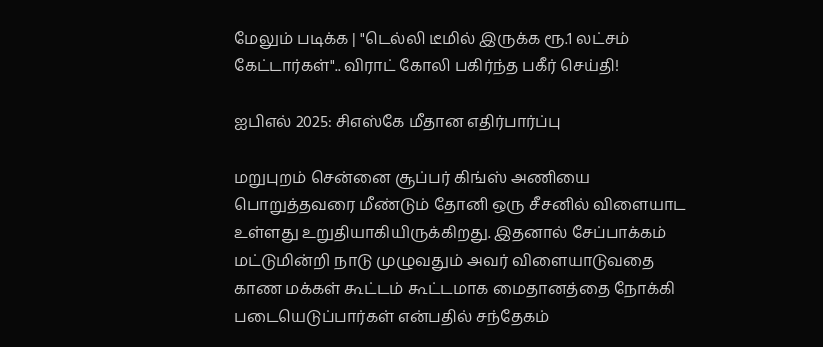மேலும் படிக்க | "டெல்லி டீமில் இருக்க ரூ.1 லட்சம் கேட்டார்கள்".. விராட் கோலி பகிர்ந்த பகீர் செய்தி!

ஐபிஎல் 2025: சிஎஸ்கே மீதான எதிர்பார்ப்பு

மறுபுறம் சென்னை சூப்பர் கிங்ஸ் அணியை பொறுத்தவரை மீண்டும் தோனி ஒரு சீசனில் விளையாட உள்ளது உறுதியாகியிருக்கிறது. இதனால் சேப்பாக்கம் மட்டுமின்றி நாடு முழுவதும் அவர் விளையாடுவதை காண மக்கள் கூட்டம் கூட்டமாக மைதானத்தை நோக்கி படையெடுப்பார்கள் என்பதில் சந்தேகம்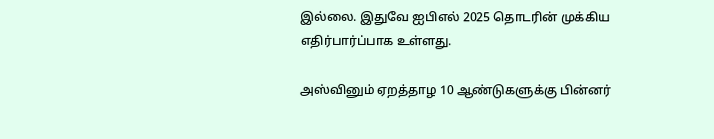இல்லை. இதுவே ஐபிஎல் 2025 தொடரின் முக்கிய எதிர்பார்ப்பாக உள்ளது.

அஸ்வினும் ஏறத்தாழ 10 ஆண்டுகளுக்கு பின்னர்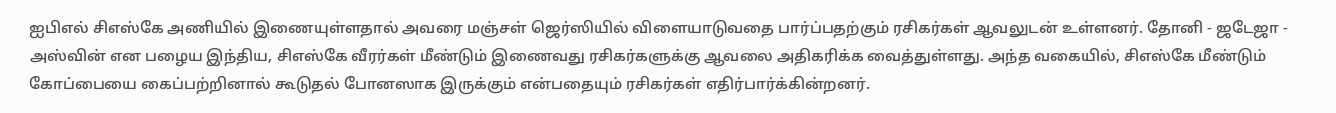ஐபிஎல் சிஎஸ்கே அணியில் இணையுள்ளதால் அவரை மஞ்சள் ஜெர்ஸியில் விளையாடுவதை பார்ப்பதற்கும் ரசிகர்கள் ஆவலுடன் உள்ளனர். தோனி - ஜடேஜா - அஸ்வின் என பழைய இந்திய, சிஎஸ்கே வீரர்கள் மீண்டும் இணைவது ரசிகர்களுக்கு ஆவலை அதிகரிக்க வைத்துள்ளது. அந்த வகையில், சிஎஸ்கே மீண்டும் கோப்பையை கைப்பற்றினால் கூடுதல் போனஸாக இருக்கும் என்பதையும் ரசிகர்கள் எதிர்பார்க்கின்றனர்.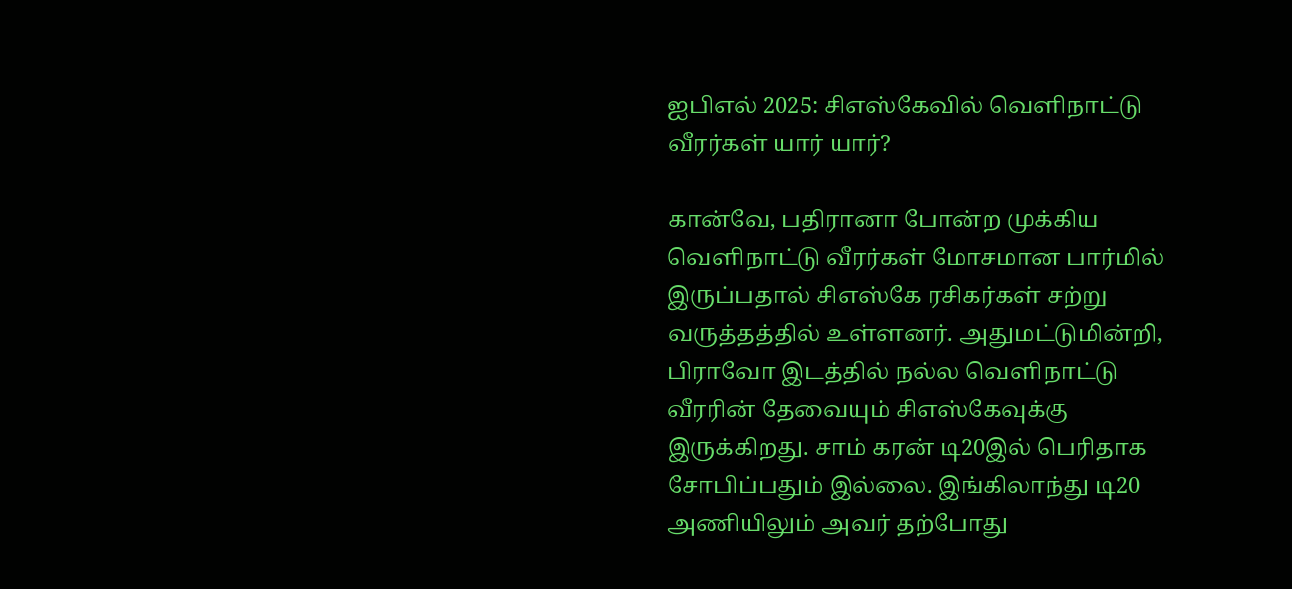ஐபிஎல் 2025: சிஎஸ்கேவில் வெளிநாட்டு வீரர்கள் யார் யார்?

கான்வே, பதிரானா போன்ற முக்கிய வெளிநாட்டு வீரர்கள் மோசமான பார்மில் இருப்பதால் சிஎஸ்கே ரசிகர்கள் சற்று வருத்தத்தில் உள்ளனர். அதுமட்டுமின்றி, பிராவோ இடத்தில் நல்ல வெளிநாட்டு வீரரின் தேவையும் சிஎஸ்கேவுக்கு இருக்கிறது. சாம் கரன் டி20இல் பெரிதாக சோபிப்பதும் இல்லை. இங்கிலாந்து டி20 அணியிலும் அவர் தற்போது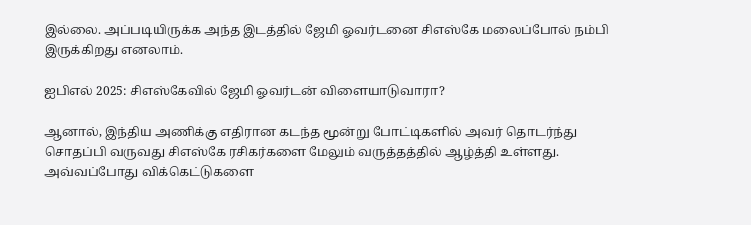இல்லை. அப்படியிருக்க அந்த இடத்தில் ஜேமி ஓவர்டனை சிஎஸ்கே மலைப்போல் நம்பி இருக்கிறது எனலாம்.

ஐபிஎல் 2025: சிஎஸ்கேவில் ஜேமி ஓவர்டன் விளையாடுவாரா?

ஆனால், இந்திய அணிக்கு எதிரான கடந்த மூன்று போட்டிகளில் அவர் தொடர்ந்து சொதப்பி வருவது சிஎஸ்கே ரசிகர்களை மேலும் வருத்தத்தில் ஆழ்த்தி உள்ளது. அவ்வப்போது விக்கெட்டுகளை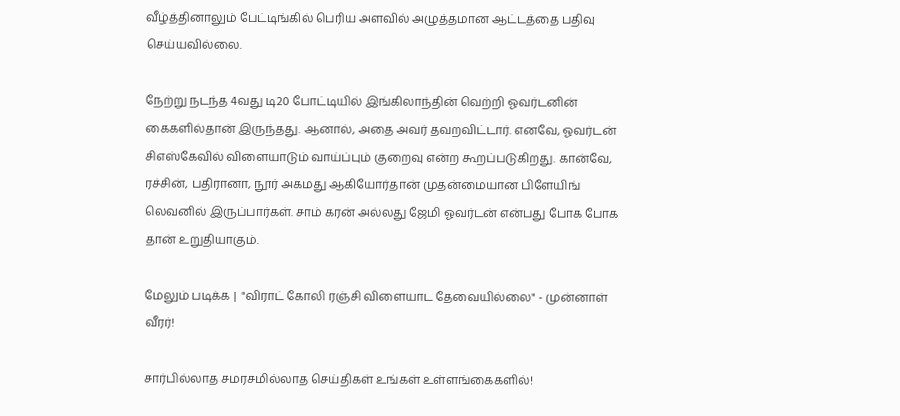வீழ்த்தினாலும் பேட்டிங்கில் பெரிய அளவில் அழுத்தமான ஆட்டத்தை பதிவு செய்யவில்லை.

நேற்று நடந்த 4வது டி20 போட்டியில் இங்கிலாந்தின் வெற்றி ஓவர்டனின் கைகளில்தான் இருந்தது. ஆனால், அதை அவர் தவறவிட்டார். எனவே, ஓவர்டன் சிஎஸ்கேவில் விளையாடும் வாய்ப்பும் குறைவு என்ற கூறப்படுகிறது. கான்வே, ரச்சின், பதிரானா, நூர் அகமது ஆகியோர்தான் முதன்மையான பிளேயிங் லெவனில் இருப்பார்கள். சாம் கரன் அல்லது ஜேமி ஓவர்டன் என்பது போக போக தான் உறுதியாகும்.

மேலும் படிக்க |  "விராட் கோலி ரஞ்சி விளையாட தேவையில்லை" - முன்னாள் வீரர்!

சார்பில்லாத சமரசமில்லாத செய்திகள் உங்கள் உள்ளங்கைகளில்!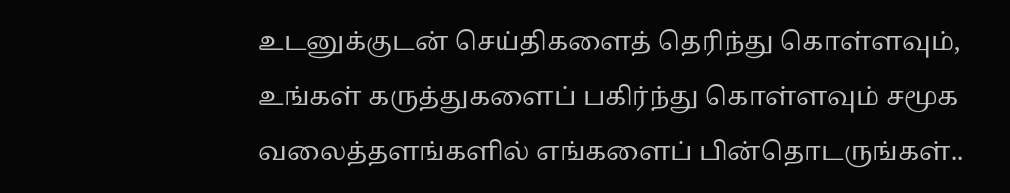உடனுக்குடன் செய்திகளைத் தெரிந்து கொள்ளவும், உங்கள் கருத்துகளைப் பகிர்ந்து கொள்ளவும் சமூக வலைத்தளங்களில் எங்களைப் பின்தொடருங்கள்..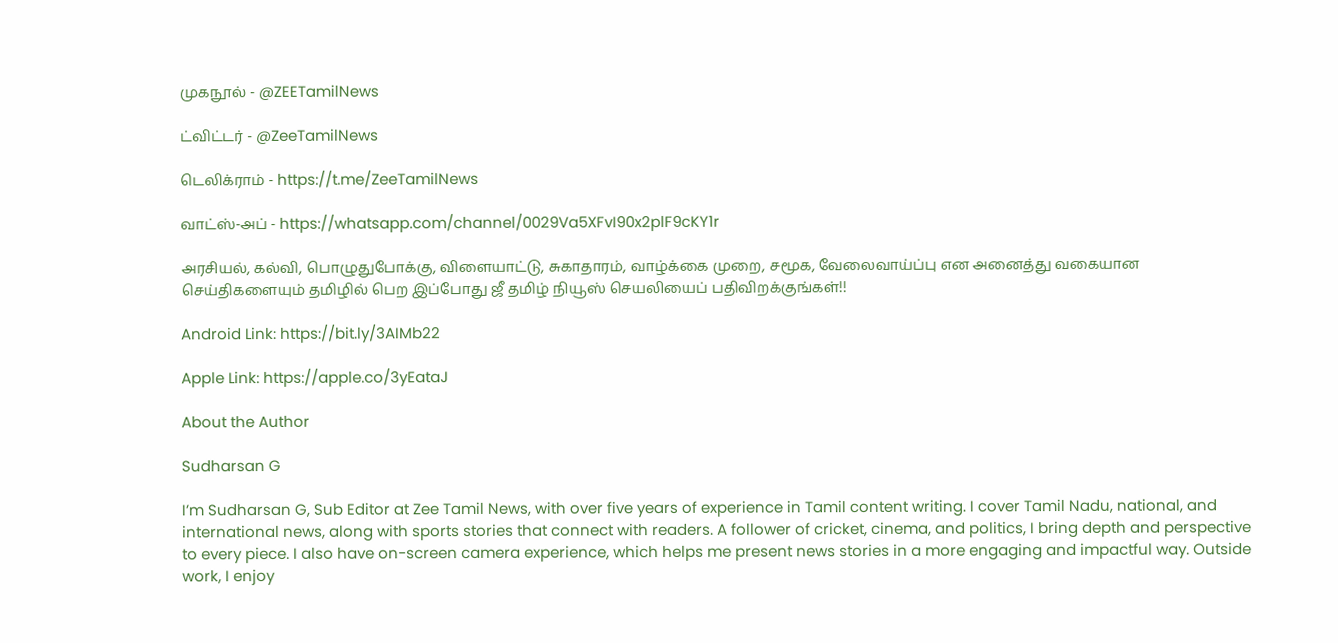முகநூல் - @ZEETamilNews

ட்விட்டர் - @ZeeTamilNews

டெலிக்ராம் - https://t.me/ZeeTamilNews

வாட்ஸ்-அப் - https://whatsapp.com/channel/0029Va5XFvI90x2plF9cKY1r

அரசியல், கல்வி, பொழுதுபோக்கு, விளையாட்டு, சுகாதாரம், வாழ்க்கை முறை, சமூக, வேலைவாய்ப்பு என அனைத்து வகையான செய்திகளையும் தமிழில் பெற இப்போது ஜீ தமிழ் நியூஸ் செயலியைப் பதிவிறக்குங்கள்!!

Android Link: https://bit.ly/3AIMb22

Apple Link: https://apple.co/3yEataJ

About the Author

Sudharsan G

I’m Sudharsan G, Sub Editor at Zee Tamil News, with over five years of experience in Tamil content writing. I cover Tamil Nadu, national, and international news, along with sports stories that connect with readers. A follower of cricket, cinema, and politics, I bring depth and perspective to every piece. I also have on-screen camera experience, which helps me present news stories in a more engaging and impactful way. Outside work, I enjoy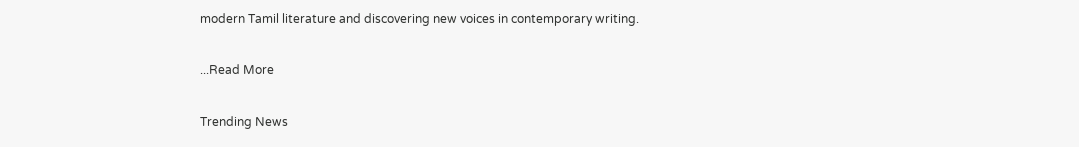modern Tamil literature and discovering new voices in contemporary writing.

...Read More

Trending News